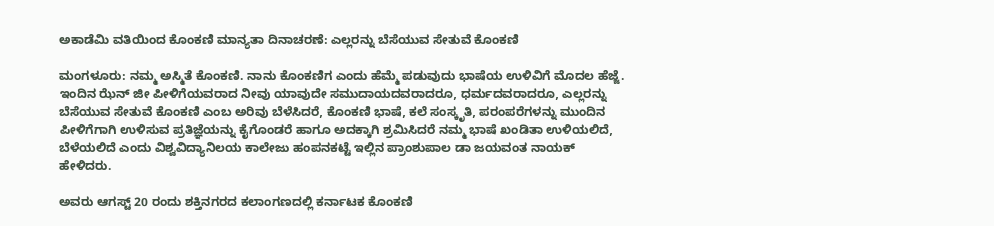ಅಕಾಡೆಮಿ ವತಿಯಿಂದ ಕೊಂಕಣಿ ಮಾನ್ಯತಾ ದಿನಾಚರಣೆ: ಎಲ್ಲರನ್ನು ಬೆಸೆಯುವ ಸೇತುವೆ ಕೊಂಕಣಿ

ಮಂಗಳೂರು: ನಮ್ಮ ಅಸ್ಮಿತೆ ಕೊಂಕಣಿ. ನಾನು ಕೊಂಕಣಿಗ ಎಂದು ಹೆಮ್ಮೆ ಪಡುವುದು ಭಾಷೆಯ ಉಳಿವಿಗೆ ಮೊದಲ ಹೆಜ್ಜೆ. ಇಂದಿನ ಝೆನ್‌ ಜೀ ಪೀಳಿಗೆಯವರಾದ ನೀವು ಯಾವುದೇ ಸಮುದಾಯದವರಾದರೂ, ಧರ್ಮದವರಾದರೂ, ಎಲ್ಲರನ್ನು ಬೆಸೆಯುವ ಸೇತುವೆ ಕೊಂಕಣಿ ಎಂಬ ಅರಿವು ಬೆಳೆಸಿದರೆ, ಕೊಂಕಣಿ ಭಾಷೆ, ಕಲೆ ಸಂಸ್ಕೃತಿ, ಪರಂಪರೆಗಳನ್ನು ಮುಂದಿನ ಪೀಳಿಗೆಗಾಗಿ ಉಳಿಸುವ ಪ್ರತಿಜ್ಞೆಯನ್ನು ಕೈಗೊಂಡರೆ ಹಾಗೂ ಅದಕ್ಕಾಗಿ ಶ್ರಮಿಸಿದರೆ ನಮ್ಮ ಭಾಷೆ ಖಂಡಿತಾ ಉಳಿಯಲಿದೆ, ಬೆಳೆಯಲಿದೆ ಎಂದು ವಿಶ್ವವಿದ್ಯಾನಿಲಯ ಕಾಲೇಜು ಹಂಪನಕಟ್ಟೆ ಇಲ್ಲಿನ ಪ್ರಾಂಶುಪಾಲ ಡಾ ಜಯವಂತ ನಾಯಕ್‌ ಹೇಳಿದರು.

ಅವರು ಆಗಸ್ಟ್ 20 ರಂದು ಶಕ್ತಿನಗರದ ಕಲಾಂಗಣದಲ್ಲಿ ಕರ್ನಾಟಕ ಕೊಂಕಣಿ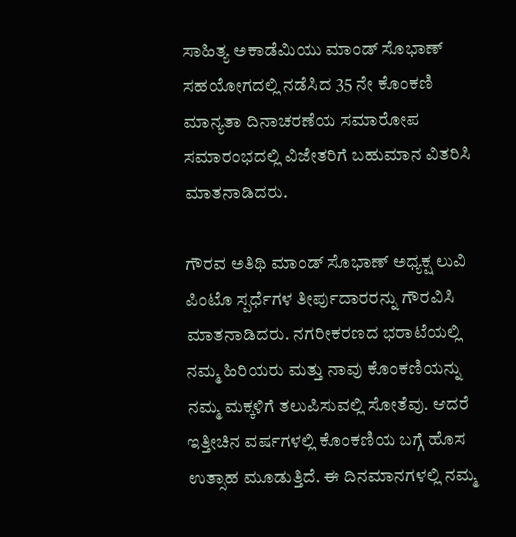ಸಾಹಿತ್ಯ ಅಕಾಡೆಮಿಯು ಮಾಂಡ್‌ ಸೊಭಾಣ್ ಸಹಯೋಗದಲ್ಲಿ ನಡೆಸಿದ 35 ನೇ ಕೊಂಕಣಿ ಮಾನ್ಯತಾ ದಿನಾಚರಣೆಯ ಸಮಾರೋಪ ಸಮಾರಂಭದಲ್ಲಿ ವಿಜೇತರಿಗೆ ಬಹುಮಾನ ವಿತರಿಸಿ ಮಾತನಾಡಿದರು.

ಗೌರವ ಅತಿಥಿ ಮಾಂಡ್‌ ಸೊಭಾಣ್‌ ಅಧ್ಯಕ್ಷ ಲುವಿ ಪಿಂಟೊ ಸ್ಪರ್ಧೆಗಳ ತೀರ್ಪುದಾರರನ್ನು ಗೌರವಿಸಿ ಮಾತನಾಡಿದರು. ನಗರೀಕರಣದ ಭರಾಟೆಯಲ್ಲಿ ನಮ್ಮ ಹಿರಿಯರು ಮತ್ತು ನಾವು ಕೊಂಕಣಿಯನ್ನು ನಮ್ಮ ಮಕ್ಕಳಿಗೆ ತಲುಪಿಸುವಲ್ಲಿ ಸೋತೆವು. ಆದರೆ ಇತ್ತೀಚಿನ ವರ್ಷಗಳಲ್ಲಿ ಕೊಂಕಣಿಯ ಬಗ್ಗೆ ಹೊಸ ಉತ್ಸಾಹ ಮೂಡುತ್ತಿದೆ. ಈ ದಿನಮಾನಗಳಲ್ಲಿ ನಮ್ಮ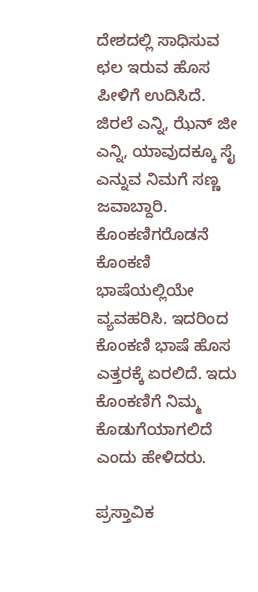ದೇಶದಲ್ಲಿ ಸಾಧಿಸುವ ಛಲ ಇರುವ ಹೊಸ ಪೀಳಿಗೆ ಉದಿಸಿದೆ. ಜಿರಲೆ ಎನ್ನಿ, ಝೆನ್‌ ಜೀ ಎನ್ನಿ, ಯಾವುದಕ್ಕೂ ಸೈ ಎನ್ನುವ ನಿಮಗೆ ಸಣ್ಣ ಜವಾಬ್ದಾರಿ. ಕೊಂಕಣಿಗರೊಡನೆ ಕೊಂಕಣಿ ಭಾಷೆಯಲ್ಲಿಯೇ ವ್ಯವಹರಿಸಿ. ಇದರಿಂದ ಕೊಂಕಣಿ ಭಾಷೆ ಹೊಸ ಎತ್ತರಕ್ಕೆ ಏರಲಿದೆ. ಇದು ಕೊಂಕಣಿಗೆ ನಿಮ್ಮ ಕೊಡುಗೆಯಾಗಲಿದೆ ಎಂದು ಹೇಳಿದರು.

ಪ್ರಸ್ತಾವಿಕ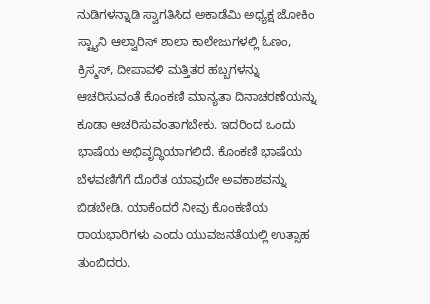ನುಡಿಗಳನ್ನಾಡಿ ಸ್ವಾಗತಿಸಿದ ಅಕಾಡೆಮಿ ಅಧ್ಯಕ್ಷ ಜೋಕಿಂ ಸ್ಟ್ಯಾನಿ ಆಲ್ವಾರಿಸ್‌ ಶಾಲಾ ಕಾಲೇಜುಗಳಲ್ಲಿ ಓಣಂ, ಕ್ರಿಸ್ಮಸ್‌, ದೀಪಾವಳಿ ಮತ್ತಿತರ ಹಬ್ಬಗಳನ್ನು ಆಚರಿಸುವಂತೆ ಕೊಂಕಣಿ ಮಾನ್ಯತಾ ದಿನಾಚರಣೆಯನ್ನು ಕೂಡಾ ಆಚರಿಸುವಂತಾಗಬೇಕು. ಇದರಿಂದ ಒಂದು ಭಾಷೆಯ ಅಭಿವೃದ್ಧಿಯಾಗಲಿದೆ. ಕೊಂಕಣಿ ಭಾಷೆಯ ಬೆಳವಣಿಗೆಗೆ ದೊರೆತ ಯಾವುದೇ ಅವಕಾಶವನ್ನು ಬಿಡಬೇಡಿ. ಯಾಕೆಂದರೆ ನೀವು ಕೊಂಕಣಿಯ ರಾಯಭಾರಿಗಳು ಎಂದು ಯುವಜನತೆಯಲ್ಲಿ ಉತ್ಸಾಹ ತುಂಬಿದರು.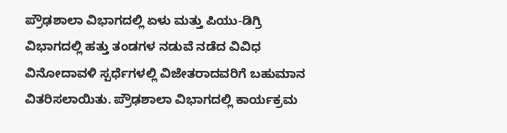ಪ್ರೌಢಶಾಲಾ ವಿಭಾಗದಲ್ಲಿ ಏಳು ಮತ್ತು ಪಿಯು-ಡಿಗ್ರಿ ವಿಭಾಗದಲ್ಲಿ ಹತ್ತು ತಂಡಗಳ ನಡುವೆ ನಡೆದ ವಿವಿಧ ವಿನೋದಾವಳಿ ಸ್ಪರ್ಧೆಗಳಲ್ಲಿ ವಿಜೇತರಾದವರಿಗೆ ಬಹುಮಾನ ವಿತರಿಸಲಾಯಿತು. ಪ್ರೌಢಶಾಲಾ ವಿಭಾಗದಲ್ಲಿ ಕಾರ್ಯಕ್ರಮ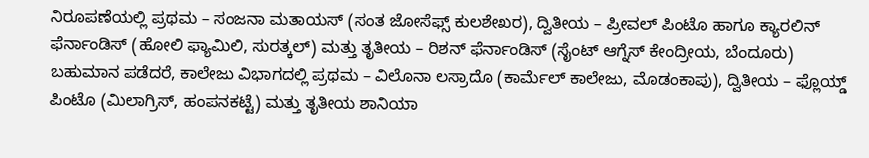ನಿರೂಪಣೆಯಲ್ಲಿ ಪ್ರಥಮ – ಸಂಜನಾ ಮತಾಯಸ್‌ (ಸಂತ ಜೋಸೆಫ್ಸ್‌ ಕುಲಶೇಖರ), ದ್ವಿತೀಯ – ಪ್ರೀವಲ್‌ ಪಿಂಟೊ ಹಾಗೂ ಕ್ಯಾರಲಿನ್‌ ಫೆರ್ನಾಂಡಿಸ್‌ (ಹೋಲಿ ಫ್ಯಾಮಿಲಿ, ಸುರತ್ಕಲ್) ಮತ್ತು ತೃತೀಯ – ರಿಶನ್‌ ಫೆರ್ನಾಂಡಿಸ್‌ (ಸೈಂಟ್‌ ಆಗ್ನೆಸ್‌ ಕೇಂದ್ರೀಯ, ಬೆಂದೂರು)  ಬಹುಮಾನ ಪಡೆದರೆ, ಕಾಲೇಜು ವಿಭಾಗದಲ್ಲಿ ಪ್ರಥಮ – ವಿಲೊನಾ ಲಸ್ರಾದೊ (ಕಾರ್ಮೆಲ್‌ ಕಾಲೇಜು, ಮೊಡಂಕಾಪು), ದ್ವಿತೀಯ – ಫ್ಲೊಯ್ಡ್‌ ಪಿಂಟೊ (ಮಿಲಾಗ್ರಿಸ್‌, ಹಂಪನಕಟ್ಟೆ) ಮತ್ತು ತೃತೀಯ ಶಾನಿಯಾ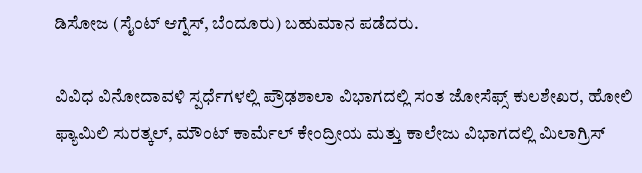ಡಿಸೋಜ (ಸೈಂಟ್‌ ಆಗ್ನೆಸ್, ಬೆಂದೂರು) ಬಹುಮಾನ ಪಡೆದರು.

ವಿವಿಧ ವಿನೋದಾವಳಿ ಸ್ಪರ್ಧೆಗಳಲ್ಲಿ ಪ್ರೌಢಶಾಲಾ ವಿಭಾಗದಲ್ಲಿ ಸಂತ ಜೋಸೆಫ್ಸ್‌ ಕುಲಶೇಖರ, ಹೋಲಿ ಫ್ಯಾಮಿಲಿ ಸುರತ್ಕಲ್, ಮೌಂಟ್‌ ಕಾರ್ಮೆಲ್‌ ಕೇಂದ್ರೀಯ ಮತ್ತು ಕಾಲೇಜು ವಿಭಾಗದಲ್ಲಿ ಮಿಲಾಗ್ರಿಸ್‌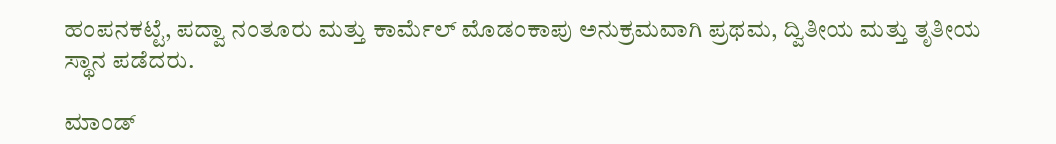ಹಂಪನಕಟ್ಟೆ, ಪದ್ವಾ ನಂತೂರು ಮತ್ತು ಕಾರ್ಮೆಲ್‌ ಮೊಡಂಕಾಪು ಅನುಕ್ರಮವಾಗಿ ಪ್ರಥಮ, ದ್ವಿತೀಯ ಮತ್ತು ತೃತೀಯ ಸ್ಥಾನ ಪಡೆದರು.

ಮಾಂಡ್‌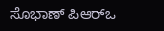ಸೊಭಾಣ್ ಪಿಆರ್‌ಒ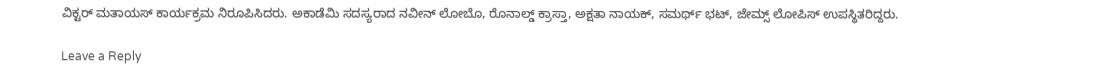ವಿಕ್ಟರ್‌ ಮತಾಯಸ್‌ ಕಾರ್ಯಕ್ರಮ ನಿರೂಪಿಸಿದರು. ಅಕಾಡೆಮಿ ಸದಸ್ಯರಾದ ನವೀನ್‌ ಲೋಬೊ, ರೊನಾಲ್ಡ್ ಕ್ರಾಸ್ತಾ, ಅಕ್ಷತಾ ನಾಯಕ್‌, ಸಮರ್ಥ್‌ ಭಟ್‌, ಜೇಮ್ಸ್‌ ಲೋಪಿಸ್‌ ಉಪಸ್ಥಿತರಿದ್ದರು.

Leave a Reply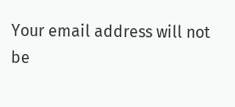Your email address will not be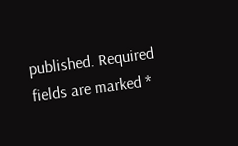published. Required fields are marked *